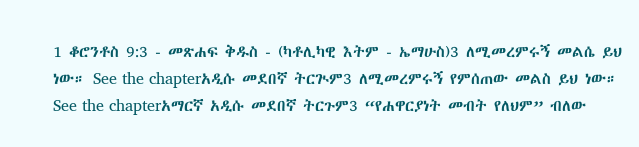1 ቆሮንቶስ 9:3 - መጽሐፍ ቅዱስ - (ካቶሊካዊ እትም - ኤማሁስ)3 ለሚመረምሩኝ መልሴ ይህ ነው። See the chapterአዲሱ መደበኛ ትርጒም3 ለሚመረምሩኝ የምሰጠው መልስ ይህ ነው። See the chapterአማርኛ አዲሱ መደበኛ ትርጉም3 “የሐዋርያነት መብት የለህም” ብለው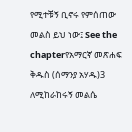የሚተቹኝ ቢኖሩ የምሰጠው መልስ ይህ ነው፤ See the chapterየአማርኛ መጽሐፍ ቅዱስ (ሰማንያ አሃዱ)3 ለሚከራከሩኝ መልሴ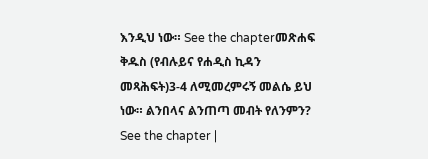እንዲህ ነው። See the chapterመጽሐፍ ቅዱስ (የብሉይና የሐዲስ ኪዳን መጻሕፍት)3-4 ለሚመረምሩኝ መልሴ ይህ ነው። ልንበላና ልንጠጣ መብት የለንምን? See the chapter |